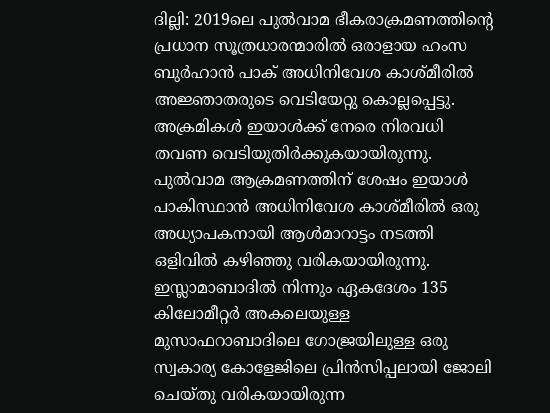ദില്ലി: 2019ലെ പുൽവാമ ഭീകരാക്രമണത്തിന്റെ പ്രധാന സൂത്രധാരന്മാരിൽ ഒരാളായ ഹംസ ബുർഹാൻ പാക് അധിനിവേശ കാശ്മീരിൽ അജ്ഞാതരുടെ വെടിയേറ്റു കൊല്ലപ്പെട്ടു.
അക്രമികൾ ഇയാൾക്ക് നേരെ നിരവധി തവണ വെടിയുതിർക്കുകയായിരുന്നു.
പുൽവാമ ആക്രമണത്തിന് ശേഷം ഇയാൾ പാകിസ്ഥാൻ അധിനിവേശ കാശ്മീരിൽ ഒരു അധ്യാപകനായി ആൾമാറാട്ടം നടത്തി ഒളിവിൽ കഴിഞ്ഞു വരികയായിരുന്നു.
ഇസ്ലാമാബാദിൽ നിന്നും ഏകദേശം 135 കിലോമീറ്റർ അകലെയുള്ള മുസാഫറാബാദിലെ ഗോജ്രയിലുള്ള ഒരു സ്വകാര്യ കോളേജിലെ പ്രിൻസിപ്പലായി ജോലി ചെയ്തു വരികയായിരുന്ന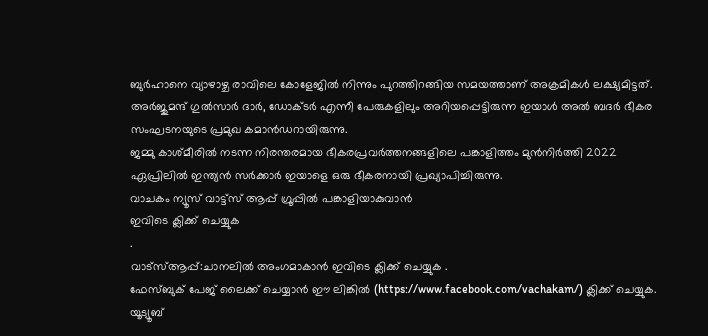ബുർഹാനെ വ്യാഴാഴ്ച രാവിലെ കോളേജിൽ നിന്നും പുറത്തിറങ്ങിയ സമയത്താണ് അക്രമികൾ ലക്ഷ്യമിട്ടത്.
അർജുമന്ദ് ഗുൽസാർ ദാർ, ഡോക്ടർ എന്നീ പേരുകളിലും അറിയപ്പെട്ടിരുന്ന ഇയാൾ അൽ ബദർ ഭീകര സംഘടനയുടെ പ്രമുഖ കമാൻഡറായിരുന്നു.
ജമ്മു കാശ്മീരിൽ നടന്ന നിരന്തരമായ ഭീകരപ്രവർത്തനങ്ങളിലെ പങ്കാളിത്തം മുൻനിർത്തി 2022 ഏപ്രിലിൽ ഇന്ത്യൻ സർക്കാർ ഇയാളെ ഒരു ഭീകരനായി പ്രഖ്യാപിച്ചിരുന്നു.
വാചകം ന്യൂസ് വാട്ട്സ് ആപ്പ് ഗ്രൂപ്പിൽ പങ്കാളിയാകുവാൻ
ഇവിടെ ക്ലിക്ക് ചെയ്യുക
.
വാട്സ്ആപ്പ്:ചാനലിൽ അംഗമാകാൻ ഇവിടെ ക്ലിക്ക് ചെയ്യുക .
ഫേസ്ബുക് പേജ് ലൈക്ക് ചെയ്യാൻ ഈ ലിങ്കിൽ (https://www.facebook.com/vachakam/) ക്ലിക്ക് ചെയ്യുക.
യൂട്യൂബ്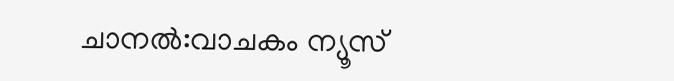ചാനൽ:വാചകം ന്യൂസ്